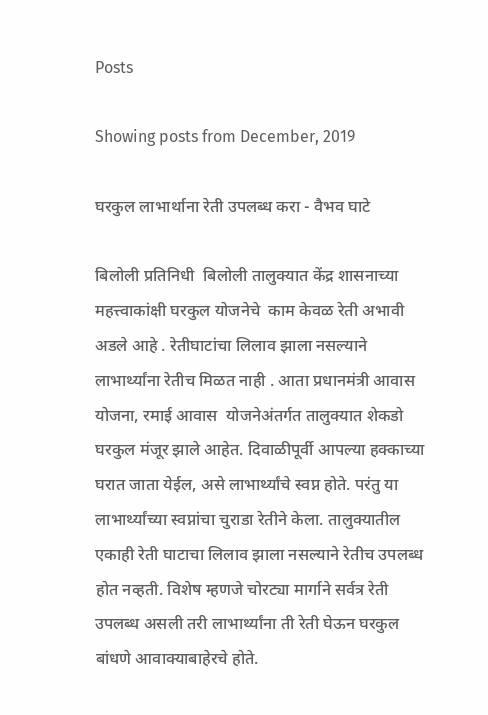Posts

Showing posts from December, 2019

घरकुल लाभार्थाना रेती उपलब्ध करा - वैभव घाटे

बिलोली प्रतिनिधी  बिलोली तालुक्यात केंद्र शासनाच्या महत्त्वाकांक्षी घरकुल योजनेचे  काम केवळ रेती अभावी अडले आहे . रेतीघाटांचा लिलाव झाला नसल्याने लाभार्थ्यांना रेतीच मिळत नाही . आता प्रधानमंत्री आवास योजना, रमाई आवास  योजनेअंतर्गत तालुक्यात शेकडो घरकुल मंजूर झाले आहेत. दिवाळीपूर्वी आपल्या हक्काच्या घरात जाता येईल, असे लाभार्थ्यांचे स्वप्न होते. परंतु या लाभार्थ्यांच्या स्वप्नांचा चुराडा रेतीने केला. तालुक्यातील एकाही रेती घाटाचा लिलाव झाला नसल्याने रेतीच उपलब्ध होत नव्हती. विशेष म्हणजे चोरट्या मार्गाने सर्वत्र रेती उपलब्ध असली तरी लाभार्थ्यांना ती रेती घेऊन घरकुल बांधणे आवाक्याबाहेरचे होते.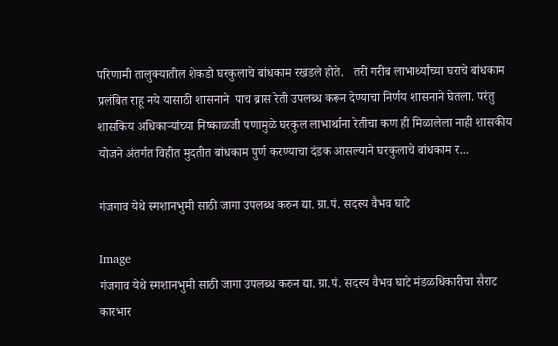परिणामी तालुक्यातील शेकडो घरकुलाचे बांधकाम रखडले होते.   तरी गरीब लाभार्थ्यांच्या घराचे बांधकाम प्रलंबित राहू नये यासाठी शासनाने  पाच ब्रास रेती उपलब्ध करून देण्याचा निर्णय शासनाने घेतला. परंतु शासकिय अधिकाऱ्यांच्या निष्काळजी पणामुळे घरकुल लाभार्थाना रेतीचा कण ही मिळालेला नाही शासकीय योजने अंतर्गत विहीत मुदतीत बांधकाम पुर्ण करण्याचा दंडक आसल्याने घरकुलाचे बांधकाम र...

गंजगाव येथे स्मशानभुमी साठी जागा उपलब्ध करुन द्या. ग्रा.पं. सदस्य वैभव घाटे

Image
गंजगाव येथे स्मशानभुमी साठी जागा उपलब्ध करुन द्या. ग्रा.पं. सदस्य वैभव घाटे मंडळधिकारीचा सैराट कारभार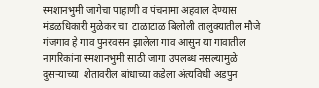स्मशानभुमी जागेचा पाहाणी व पंचनामा अहवाल देण्यास मंडळधिकारी मुळेकर चा  टाळाटाळ बिलोली तालुक्यातील मौजे गंजगाव हे गाव पुनरवसन झालेला गाव आसुन या गावातील नागरिकांना स्मशानभुमी साठी जागा उपलब्ध नसल्यामुळे दुसऱ्याच्या  शेतावरील बांधाच्या कडेला अंत्यविधी अडपुन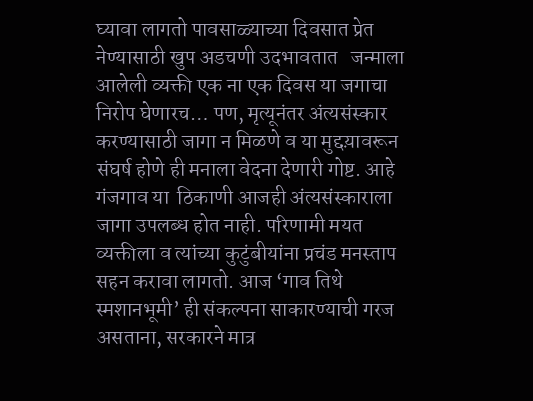घ्यावा लागतो पावसाळ्याच्या दिवसात प्रेत नेण्यासाठी खुप अडचणी उदभावतात   जन्माला आलेली व्यक्ती एक ना एक दिवस या जगाचा निरोप घेणारच… पण, मृत्यूनंतर अंत्यसंस्कार करण्यासाठी जागा न मिळणे व या मुद्दय़ावरून संघर्ष होणे ही मनाला वेदना देणारी गोष्ट. आहे  गंजगाव या  ठिकाणी आजही अंत्यसंस्काराला जागा उपलब्ध होत नाही. परिणामी मयत व्यक्तीला व त्यांच्या कुटुंबीयांना प्रचंड मनस्ताप सहन करावा लागतो. आज ‘गाव तिथे स्मशानभूमी’ ही संकल्पना साकारण्याची गरज असताना, सरकारने मात्र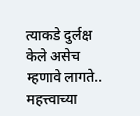त्याकडे दुर्लक्ष केले असेच म्हणावे लागते..   महत्त्वाच्या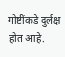गोष्टींकडे दुर्लक्ष होत आहे.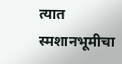त्यात स्मशानभूमीचा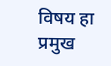विषय हा प्रमुख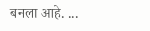बनला आहे. ...